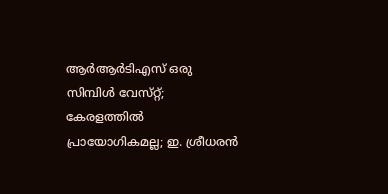ആർആർടിഎസ് ഒരു സിമ്പിൾ വേസ്‌റ്റ്; കേരളത്തിൽ പ്രായോഗികമല്ല; ഇ. ശ്രീധരൻ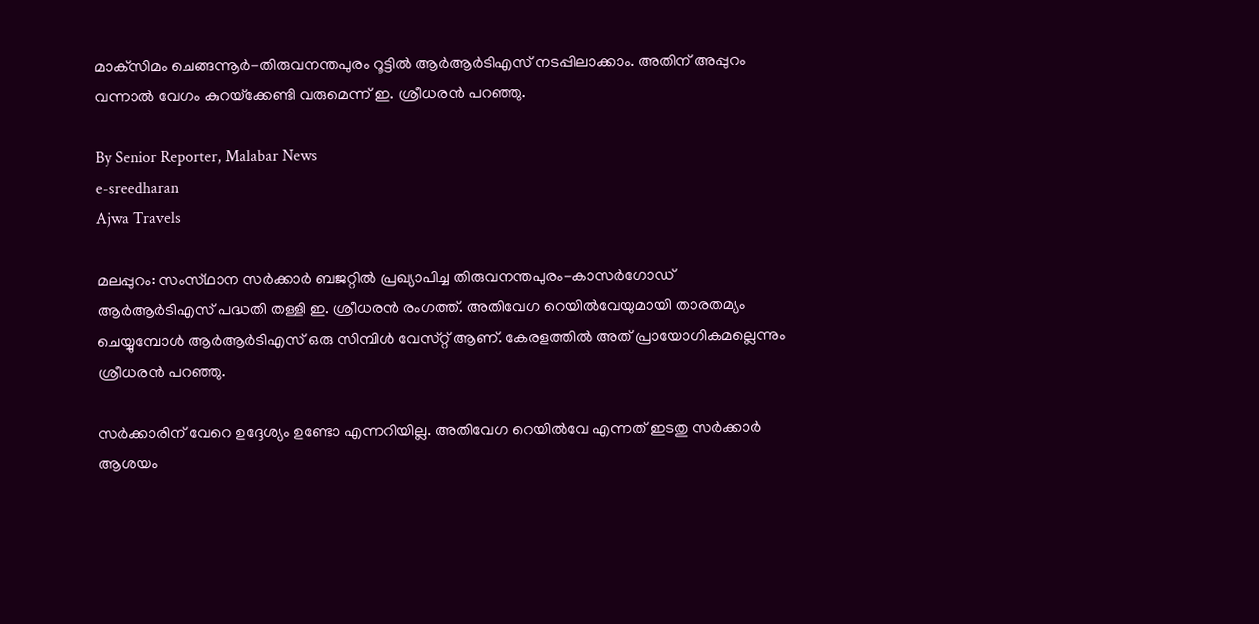മാക്‌സിമം ചെങ്ങന്നൂർ-തിരുവനന്തപുരം റൂട്ടിൽ ആർആർടിഎസ് നടപ്പിലാക്കാം. അതിന് അപ്പുറം വന്നാൽ വേഗം കുറയ്‌ക്കേണ്ടി വരുമെന്ന് ഇ. ശ്രീധരൻ പറഞ്ഞു.

By Senior Reporter, Malabar News
e-sreedharan
Ajwa Travels

മലപ്പുറം: സംസ്‌ഥാന സർക്കാർ ബജറ്റിൽ പ്രഖ്യാപിച്ച തിരുവനന്തപുരം-കാസർഗോഡ് ആർആർടിഎസ് പദ്ധതി തള്ളി ഇ. ശ്രീധരൻ രംഗത്ത്. അതിവേഗ റെയിൽവേയുമായി താരതമ്യം ചെയ്യുമ്പോൾ ആർആർടിഎസ് ഒരു സിമ്പിൾ വേസ്‌റ്റ് ആണ്. കേരളത്തിൽ അത് പ്രായോഗികമല്ലെന്നും ശ്രീധരൻ പറഞ്ഞു.

സർക്കാരിന് വേറെ ഉദ്ദേശ്യം ഉണ്ടോ എന്നറിയില്ല. അതിവേഗ റെയിൽവേ എന്നത് ഇടതു സർക്കാർ ആശയം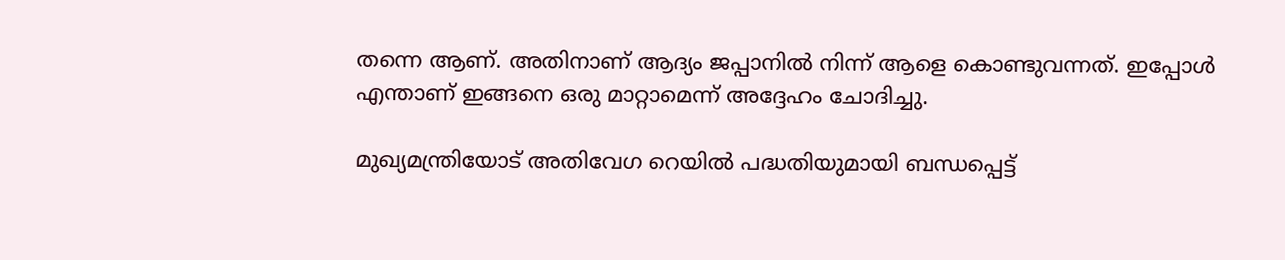തന്നെ ആണ്. അതിനാണ് ആദ്യം ജപ്പാനിൽ നിന്ന് ആളെ കൊണ്ടുവന്നത്. ഇപ്പോൾ എന്താണ് ഇങ്ങനെ ഒരു മാറ്റാമെന്ന് അദ്ദേഹം ചോദിച്ചു.

മുഖ്യമന്ത്രിയോട് അതിവേഗ റെയിൽ പദ്ധതിയുമായി ബന്ധപ്പെട്ട്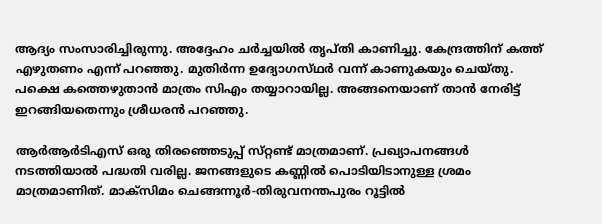ആദ്യം സംസാരിച്ചിരുന്നു. അദ്ദേഹം ചർച്ചയിൽ തൃപ്‌തി കാണിച്ചു. കേന്ദ്രത്തിന് കത്ത് എഴുതണം എന്ന് പറഞ്ഞു. മുതിർന്ന ഉദ്യോഗസ്‌ഥർ വന്ന് കാണുകയും ചെയ്‌തു. പക്ഷെ കത്തെഴുതാൻ മാത്രം സിഎം തയ്യാറായില്ല. അങ്ങനെയാണ് താൻ നേരിട്ട് ഇറങ്ങിയതെന്നും ശ്രീധരൻ പറഞ്ഞു.

ആർആർടിഎസ് ഒരു തിരഞ്ഞെടുപ്പ് സ്‌റ്റണ്ട് മാത്രമാണ്. പ്രഖ്യാപനങ്ങൾ നടത്തിയാൽ പദ്ധതി വരില്ല. ജനങ്ങളുടെ കണ്ണിൽ പൊടിയിടാനുള്ള ശ്രമം മാത്രമാണിത്. മാക്‌സിമം ചെങ്ങന്നൂർ-തിരുവനന്തപുരം റൂട്ടിൽ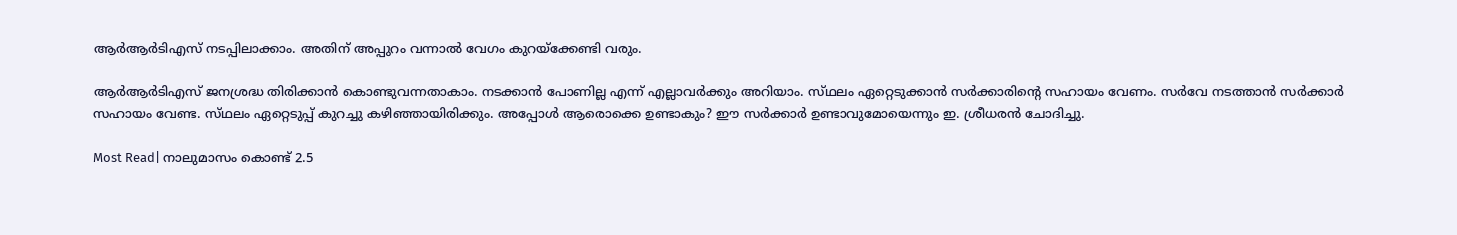ആർആർടിഎസ് നടപ്പിലാക്കാം. അതിന് അപ്പുറം വന്നാൽ വേഗം കുറയ്‌ക്കേണ്ടി വരും.

ആർആർടിഎസ് ജനശ്രദ്ധ തിരിക്കാൻ കൊണ്ടുവന്നതാകാം. നടക്കാൻ പോണില്ല എന്ന് എല്ലാവർക്കും അറിയാം. സ്‌ഥലം ഏറ്റെടുക്കാൻ സർക്കാരിന്റെ സഹായം വേണം. സർവേ നടത്താൻ സർക്കാർ സഹായം വേണ്ട. സ്‌ഥലം ഏറ്റെടുപ്പ് കുറച്ചു കഴിഞ്ഞായിരിക്കും. അപ്പോൾ ആരൊക്കെ ഉണ്ടാകും? ഈ സർക്കാർ ഉണ്ടാവുമോയെന്നും ഇ. ശ്രീധരൻ ചോദിച്ചു.

Most Read| നാലുമാസം കൊണ്ട് 2.5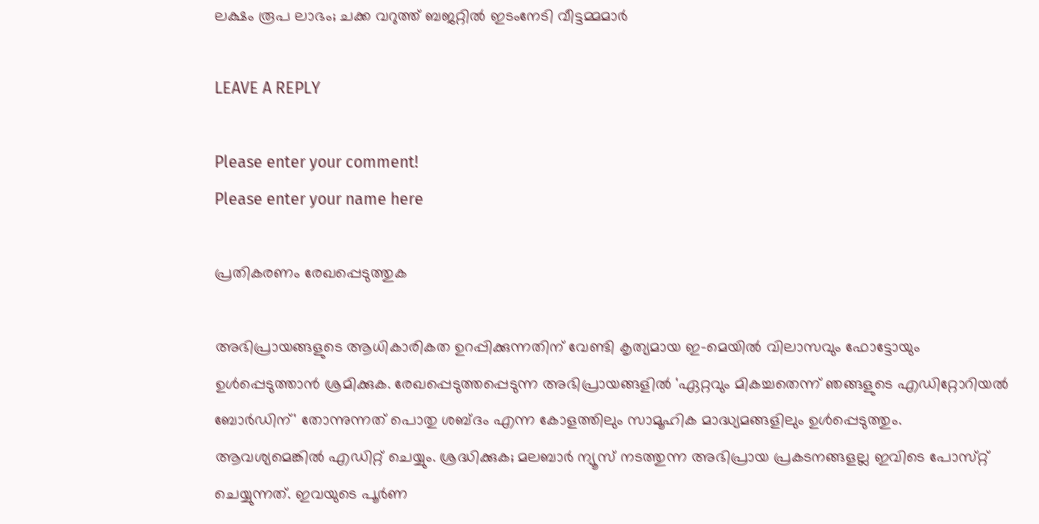ലക്ഷം രൂപ ലാഭം; ചക്ക വറുത്ത് ബജറ്റിൽ ഇടംനേടി വീട്ടമ്മമാർ

LEAVE A REPLY

Please enter your comment!
Please enter your name here

പ്രതികരണം രേഖപ്പെടുത്തുക

അഭിപ്രായങ്ങളുടെ ആധികാരികത ഉറപ്പിക്കുന്നതിന് വേണ്ടി കൃത്യമായ ഇ-മെയിൽ വിലാസവും ഫോട്ടോയും ഉൾപ്പെടുത്താൻ ശ്രമിക്കുക. രേഖപ്പെടുത്തപ്പെടുന്ന അഭിപ്രായങ്ങളിൽ 'ഏറ്റവും മികച്ചതെന്ന് ഞങ്ങളുടെ എഡിറ്റോറിയൽ ബോർഡിന്' തോന്നുന്നത് പൊതു ശബ്‌ദം എന്ന കോളത്തിലും സാമൂഹിക മാദ്ധ്യമങ്ങളിലും ഉൾപ്പെടുത്തും. ആവശ്യമെങ്കിൽ എഡിറ്റ് ചെയ്യും. ശ്രദ്ധിക്കുക; മലബാർ ന്യൂസ് നടത്തുന്ന അഭിപ്രായ പ്രകടനങ്ങളല്ല ഇവിടെ പോസ്‌റ്റ് ചെയ്യുന്നത്. ഇവയുടെ പൂർണ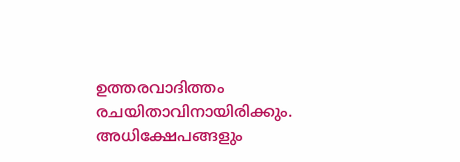ഉത്തരവാദിത്തം രചയിതാവിനായിരിക്കും. അധിക്ഷേപങ്ങളും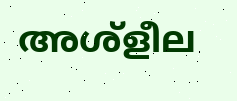അശ്‌ളീല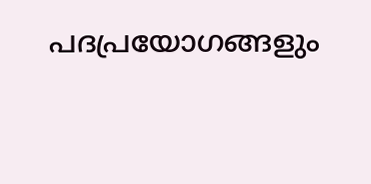പദപ്രയോഗങ്ങളും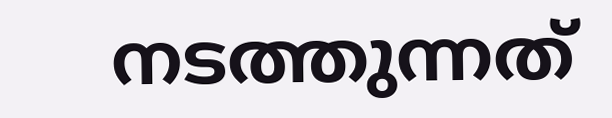നടത്തുന്നത്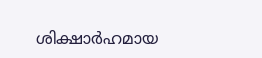ശിക്ഷാർഹമായ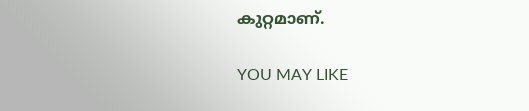കുറ്റമാണ്.

YOU MAY LIKE